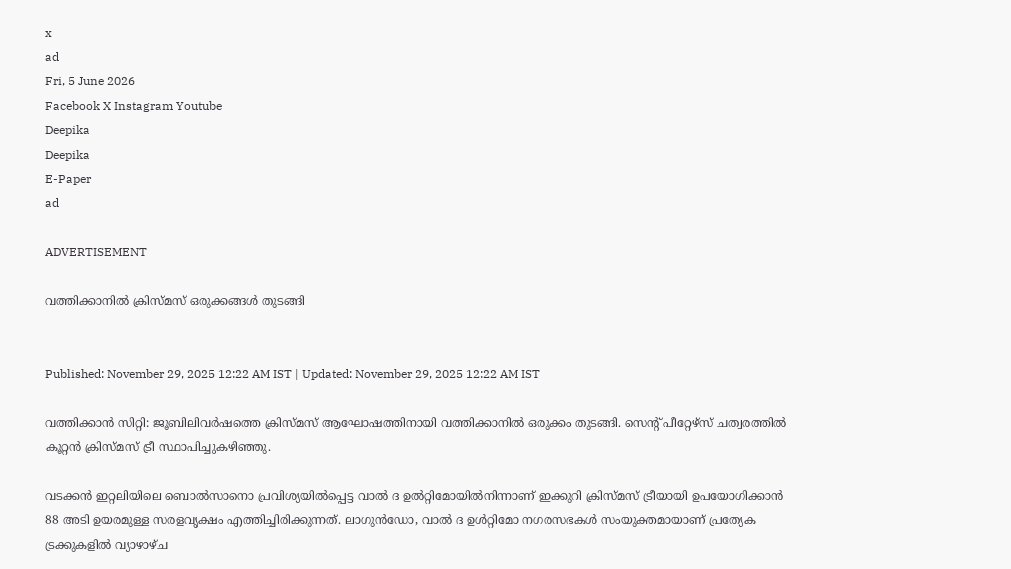x
ad
Fri, 5 June 2026
Facebook X Instagram Youtube
Deepika
Deepika
E-Paper
ad

ADVERTISEMENT

വത്തിക്കാനിൽ ക്രിസ്മസ് ഒരുക്കങ്ങൾ തുടങ്ങി


Published: November 29, 2025 12:22 AM IST | Updated: November 29, 2025 12:22 AM IST

വത്തിക്കാൻ സിറ്റി: ജൂബിലിവര്‍ഷത്തെ ക്രിസ്മസ് ആഘോഷത്തിനായി വത്തിക്കാനില്‍ ഒരുക്കം തുടങ്ങി. സെന്‍റ് പീറ്റേഴ്സ് ചത്വരത്തിൽ കൂറ്റൻ ക്രിസ്മസ് ട്രീ സ്ഥാപിച്ചുകഴിഞ്ഞു.

വടക്കൻ ഇറ്റലിയിലെ ബൊൽസാനൊ പ്രവിശ്യയിൽപ്പെട്ട വാൽ ദ ഉൽറ്റിമോയിൽനിന്നാണ് ഇക്കുറി ക്രിസ്മസ് ട്രീയായി ഉപയോഗിക്കാൻ 88 അടി ഉയരമുള്ള സരളവൃക്ഷം എത്തിച്ചിരിക്കുന്നത്. ലാഗുൻഡോ, വാൽ ദ ഉൾറ്റിമോ നഗരസഭകൾ സംയുക്തമായാണ് പ്രത്യേക ട്രക്കുകളിൽ വ്യാഴാഴ്ച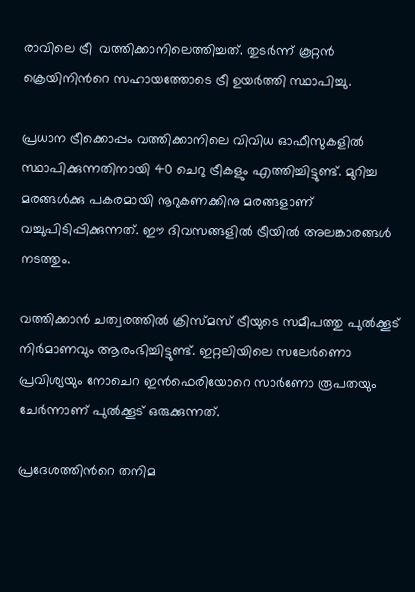രാവിലെ ട്രീ  വത്തിക്കാനിലെത്തിച്ചത്. തുടർന്ന് കൂറ്റൻ ക്രെയിനിന്‍റെ സഹായത്തോടെ ട്രീ ഉയർത്തി സ്ഥാപിച്ചു.

പ്രധാന ട്രീക്കൊപ്പം വത്തിക്കാനിലെ വിവിധ ഓഫീസുകളിൽ സ്ഥാപിക്കുന്നതിനായി 40 ചെറു ട്രീകളും എത്തിച്ചിട്ടുണ്ട്. മുറിച്ച മരങ്ങൾക്കു പകരമായി നൂറുകണക്കിനു മരങ്ങളാണ് വച്ചുപിടിപ്പിക്കുന്നത്. ഈ ദിവസങ്ങളില്‍ ട്രീയില്‍ അലങ്കാരങ്ങള്‍ നടത്തും.

വത്തിക്കാന്‍ ചത്വരത്തിൽ ക്രിസ്മസ് ട്രീയുടെ സമീപത്തു പുൽക്കൂട് നിര്‍മാണവും ആരംഭിച്ചിട്ടുണ്ട്. ഇറ്റലിയിലെ സലേർണൊ പ്രവിശ്യയും നോചെറ ഇൻഫെരിയോറെ സാർണോ രൂപതയും ചേര്‍ന്നാണ് പുല്‍ക്കൂട് ഒരുക്കുന്നത്.

പ്രദേശത്തിന്‍റെ തനിമ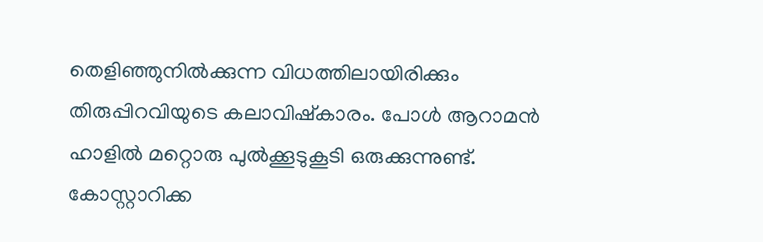തെളിഞ്ഞുനിൽക്കുന്ന വിധത്തിലായിരിക്കും തിരുപ്പിറവിയുടെ കലാവിഷ്കാരം. പോൾ ആറാമൻ ഹാളില്‍ മറ്റൊരു പുൽക്കൂടുകൂടി ഒരുക്കുന്നുണ്ട്. കോസ്റ്റാറിക്ക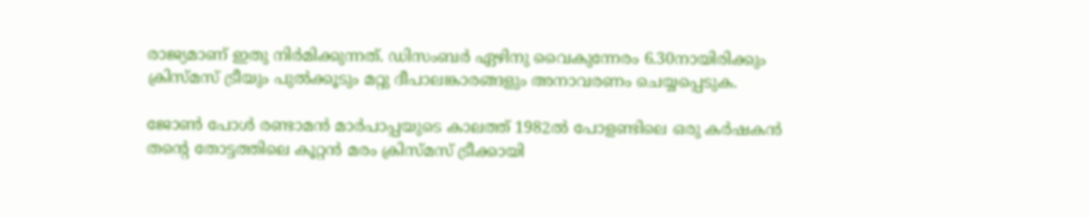രാജ്യമാണ് ഇതു നിർമിക്കുന്നത്. ഡിസംബർ ഏഴിനു വൈകുന്നേരം 6.30നായിരിക്കും ക്രിസ്മസ് ട്രീയും പുൽക്കൂടും മറ്റു ദീപാലങ്കാരങ്ങളും അനാവരണം ചെയ്യപ്പെടുക.

ജോൺ പോൾ രണ്ടാമൻ മാർപാപ്പയുടെ കാലത്ത് 1982ൽ പോളണ്ടിലെ ഒരു കർഷകൻ തന്‍റെ തോട്ടത്തിലെ കൂറ്റൻ മരം ക്രിസ്മസ് ട്രീക്കായി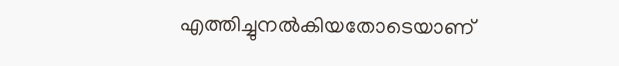എത്തിച്ചുനൽകിയതോടെയാണ്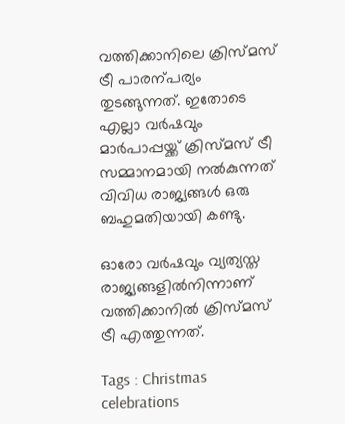വത്തിക്കാനിലെ ക്രിസ്മസ് ട്രീ പാരന്പര്യം തുടങ്ങുന്നത്. ഇതോടെ എല്ലാ വർഷവും മാർപാപ്പയ്ക്ക് ക്രിസ്മസ് ട്രീ സമ്മാനമായി നൽകുന്നത് വിവിധ രാജ്യങ്ങൾ ഒരു ബഹുമതിയായി കണ്ടു.

ഓരോ വർഷവും വ്യത്യസ്ത രാജ്യങ്ങളിൽനിന്നാണ് വത്തിക്കാനിൽ ക്രിസ്മസ് ട്രീ എത്തുന്നത്.

Tags : Christmas celebrations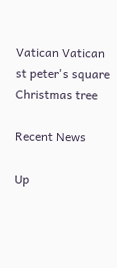Vatican Vatican st peter's square Christmas tree

Recent News

Up